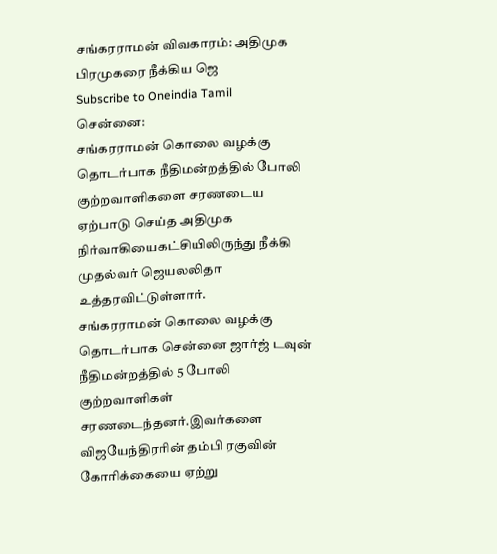சங்கரராமன் விவகாரம்: அதிமுக பிரமுகரை நீக்கிய ஜெ
Subscribe to Oneindia Tamil
சென்னை:
சங்கரராமன் கொலை வழக்கு தொடர்பாக நீதிமன்றத்தில் போலி குற்றவாளிகளை சரணடைய ஏற்பாடு செய்த அதிமுக நிர்வாகியைகட்சியிலிருந்து நீக்கி முதல்வர் ஜெயலலிதா உத்தரவிட்டுள்ளார்.
சங்கரராமன் கொலை வழக்கு தொடர்பாக சென்னை ஜார்ஜ் டவுன் நீதிமன்றத்தில் 5 போலி குற்றவாளிகள் சரணடைந்தனர்.இவர்களை விஜயேந்திரரின் தம்பி ரகுவின் கோரிக்கையை ஏற்று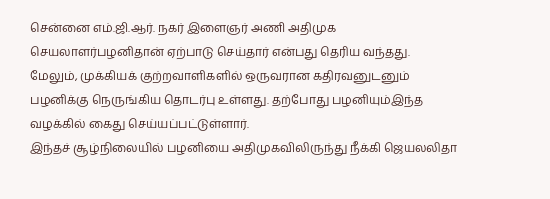சென்னை எம்.ஜி.ஆர். நகர் இளைஞர் அணி அதிமுக செயலாளர்பழனிதான் ஏற்பாடு செய்தார் என்பது தெரிய வந்தது.
மேலும், முக்கியக் குற்றவாளிகளில் ஒருவரான கதிரவனுடனும் பழனிக்கு நெருங்கிய தொடர்பு உள்ளது. தற்போது பழனியும்இந்த வழக்கில் கைது செய்யப்பட்டுள்ளார்.
இந்தச் சூழ்நிலையில் பழனியை அதிமுகவிலிருந்து நீக்கி ஜெயலலிதா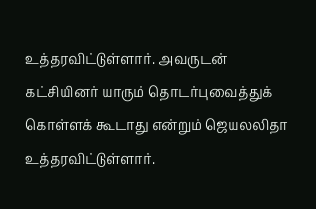உத்தரவிட்டுள்ளார். அவருடன் கட்சியினர் யாரும் தொடர்புவைத்துக் கொள்ளக் கூடாது என்றும் ஜெயலலிதா உத்தரவிட்டுள்ளார்.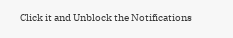Click it and Unblock the Notifications